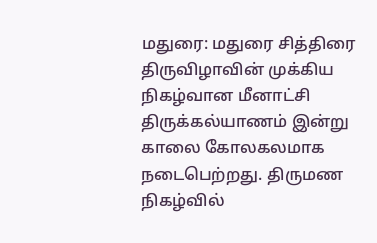மதுரை: மதுரை சித்திரை திருவிழாவின் முக்கிய நிகழ்வான மீனாட்சி திருக்கல்யாணம் இன்று காலை கோலகலமாக நடைபெற்றது. திருமண நிகழ்வில்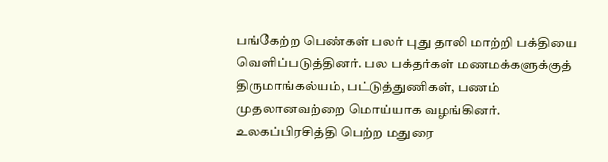பங்கேற்ற பெண்கள் பலர் புது தாலி மாற்றி பக்தியை வெளிப்படுத்தினர். பல பக்தர்கள் மணமக்களுக்குத் திருமாங்கல்யம், பட்டுத்துணிகள், பணம் முதலானவற்றை மொய்யாக வழங்கினர். உலகப்பிரசித்தி பெற்ற மதுரை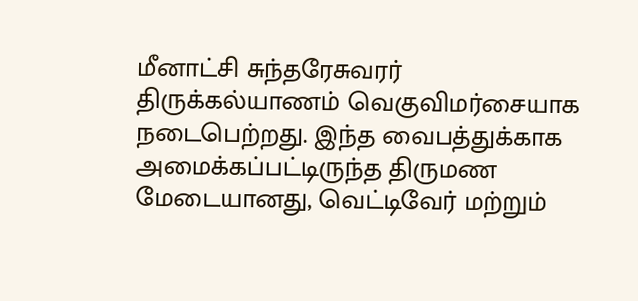மீனாட்சி சுந்தரேசுவரர் திருக்கல்யாணம் வெகுவிமர்சையாக நடைபெற்றது. இந்த வைபத்துக்காக அமைக்கப்பட்டிருந்த திருமண மேடையானது, வெட்டிவேர் மற்றும்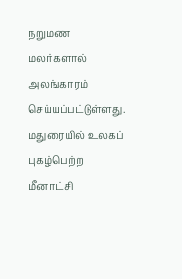நறுமண மலர்களால் அலங்காரம் செய்யப்பட்டுள்ளது. மதுரையில் உலகப் புகழ்பெற்ற மீனாட்சி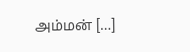அம்மன் […]